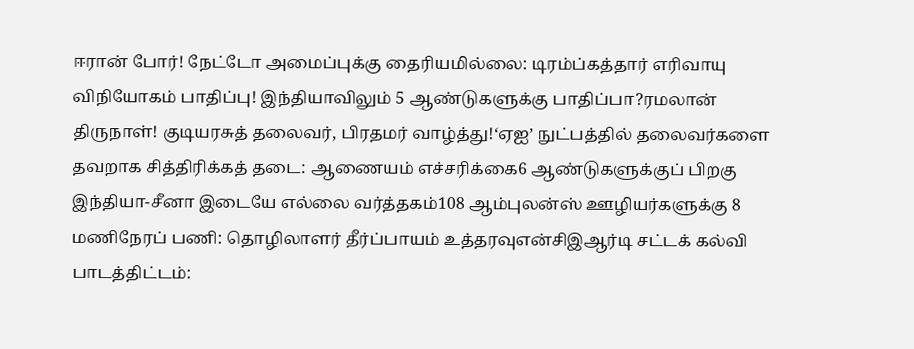ஈரான் போர்! நேட்டோ அமைப்புக்கு தைரியமில்லை: டிரம்ப்கத்தார் எரிவாயு விநியோகம் பாதிப்பு! இந்தியாவிலும் 5 ஆண்டுகளுக்கு பாதிப்பா?ரமலான் திருநாள்! குடியரசுத் தலைவர், பிரதமர் வாழ்த்து!‘ஏஐ’ நுட்பத்தில் தலைவர்களை தவறாக சித்திரிக்கத் தடை: ஆணையம் எச்சரிக்கை6 ஆண்டுகளுக்குப் பிறகு இந்தியா-சீனா இடையே எல்லை வர்த்தகம்108 ஆம்புலன்ஸ் ஊழியர்களுக்கு 8 மணிநேரப் பணி: தொழிலாளர் தீர்ப்பாயம் உத்தரவுஎன்சிஇஆர்டி சட்டக் கல்வி பாடத்திட்டம்: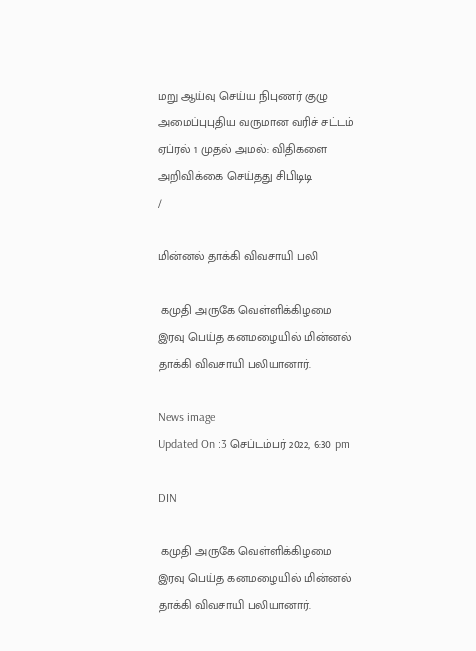மறு ஆய்வு செய்ய நிபுணர் குழு அமைப்புபுதிய வருமான வரிச் சட்டம் ஏப்ரல் 1 முதல் அமல்: விதிகளை அறிவிக்கை செய்தது சிபிடிடி
/

மின்னல் தாக்கி விவசாயி பலி

 கமுதி அருகே வெள்ளிக்கிழமை இரவு பெய்த கனமழையில் மின்னல் தாக்கி விவசாயி பலியானார்.

News image
Updated On :3 செப்டம்பர் 2022, 6:30 pm

DIN

 கமுதி அருகே வெள்ளிக்கிழமை இரவு பெய்த கனமழையில் மின்னல் தாக்கி விவசாயி பலியானார்.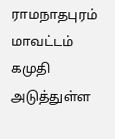ராமநாதபுரம் மாவட்டம் கமுதி அடுத்துள்ள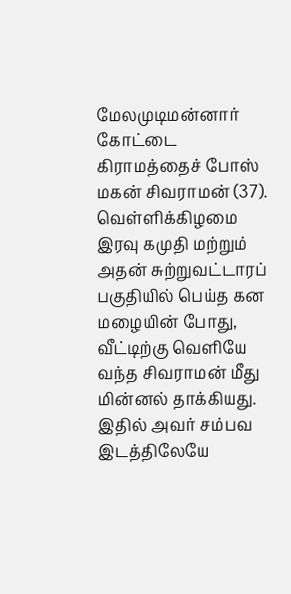மேலமுடிமன்னார் கோட்டை கிராமத்தைச் போஸ் மகன் சிவராமன் (37). வெள்ளிக்கிழமை இரவு கமுதி மற்றும் அதன் சுற்றுவட்டாரப் பகுதியில் பெய்த கன மழையின் போது, வீட்டிற்கு வெளியே வந்த சிவராமன் மீது மின்னல் தாக்கியது. இதில் அவர் சம்பவ இடத்திலேயே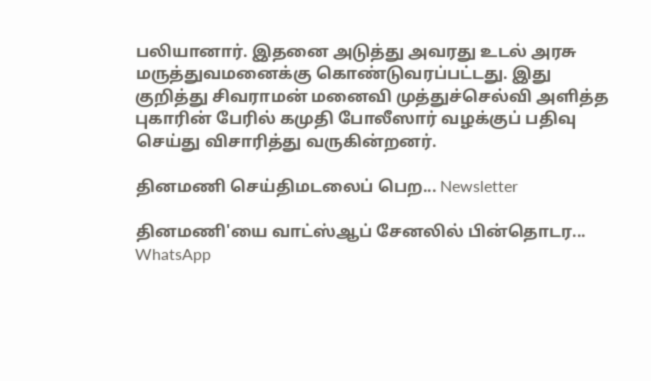பலியானார். இதனை அடுத்து அவரது உடல் அரசு மருத்துவமனைக்கு கொண்டுவரப்பட்டது. இது குறித்து சிவராமன் மனைவி முத்துச்செல்வி அளித்த புகாரின் பேரில் கமுதி போலீஸார் வழக்குப் பதிவு செய்து விசாரித்து வருகின்றனர்.

தினமணி செய்திமடலைப் பெற... Newsletter

தினமணி'யை வாட்ஸ்ஆப் சேனலில் பின்தொடர... WhatsApp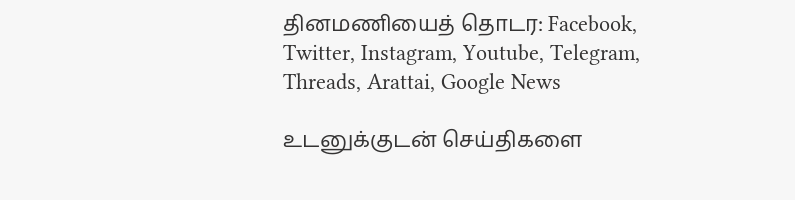தினமணியைத் தொடர: Facebook, Twitter, Instagram, Youtube, Telegram, Threads, Arattai, Google News

உடனுக்குடன் செய்திகளை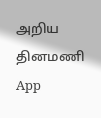அறிய தினமணி App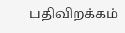பதிவிறக்கம்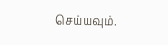செய்யவும்.